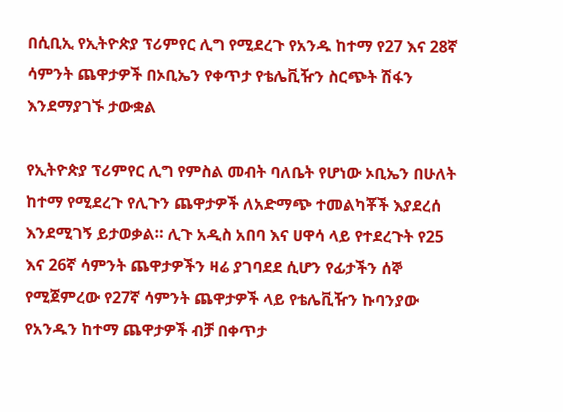በሲቢኢ የኢትዮጵያ ፕሪምየር ሊግ የሚደረጉ የአንዱ ከተማ የ27 እና 28ኛ ሳምንት ጨዋታዎች በኦቢኤን የቀጥታ የቴሌቪዥን ስርጭት ሽፋን እንደማያገኙ ታውቋል

የኢትዮጵያ ፕሪምየር ሊግ የምስል መብት ባለቤት የሆነው ኦቢኤን በሁለት ከተማ የሚደረጉ የሊጉን ጨዋታዎች ለአድማጭ ተመልካቾች እያደረሰ እንደሚገኝ ይታወቃል። ሊጉ አዲስ አበባ እና ሀዋሳ ላይ የተደረጉት የ25 እና 26ኛ ሳምንት ጨዋታዎችን ዛሬ ያገባደደ ሲሆን የፊታችን ሰኞ የሚጀምረው የ27ኛ ሳምንት ጨዋታዎች ላይ የቴሌቪዥን ኩባንያው የአንዱን ከተማ ጨዋታዎች ብቻ በቀጥታ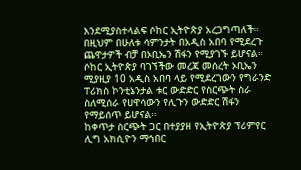እንደሚያስተላልፍ ሶከር ኢትዮጵያ አረጋግጣለች። በዚህም በሁለቱ ሳምንታት በአዲስ አበባ የሚደረጉ ጨዋታዎች ብቻ በኦቢኤን ሽፋን የሚያገኙ ይሆናል።
ሶከር ኢትዮጵያ ባገኘችው መረጃ መሰረት ኦቢኤን ሚያዚያ 10 አዲስ አበባ ላይ የሚደረገውን የግራንድ ፐሪክስ ኮንቲኔንታል ቱር ውድድር የስርጭት ስራ ስለሚሰራ የሀዋሳውን የሊጉን ውድድር ሽፋን የማይሰጥ ይሆናል።
ከቀጥታ ስርጭት ጋር በተያያዘ የኢትዮጵያ ፕሪምየር ሊግ አክሲዮን ማኅበር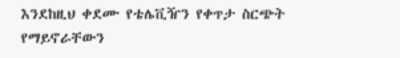እንደከዚህ ቀደሙ የቴሌቪዥን የቀጥታ ስርጭት የማይኖራቸውን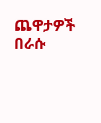ጨዋታዎች በራሱ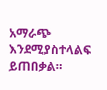አማራጭ እንደሚያስተላልፍ ይጠበቃል።